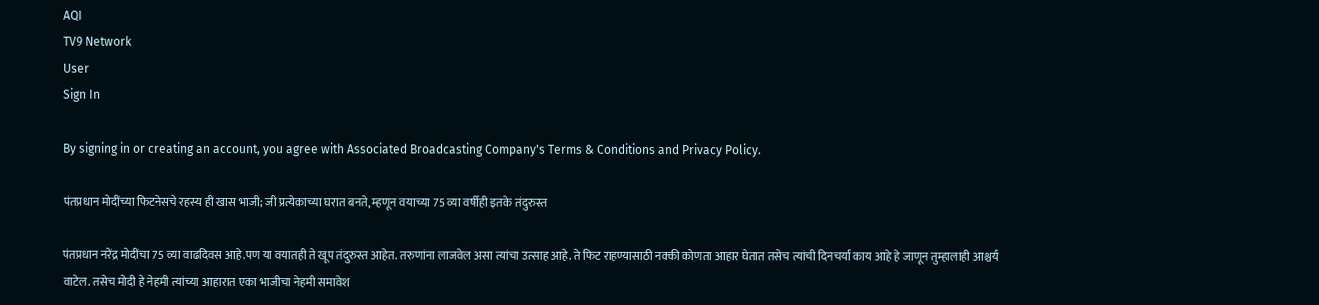AQI
TV9 Network
User
Sign In

By signing in or creating an account, you agree with Associated Broadcasting Company's Terms & Conditions and Privacy Policy.

पंतप्रधान मोदींच्या फिटनेसचे रहस्य ही खास भाजी; जी प्रत्येकाच्या घरात बनते, म्हणून वयाच्या 75 व्या वर्षीही इतके तंदुरुस्त

पंतप्रधान नरेंद्र मोदींचा 75 व्या वाढदिवस आहे.पण या वयातही ते खूप तंदुरुस्त आहेत. तरुणांना लाजवेल असा त्यांचा उत्साह आहे. ते फिट राहण्यासाठी नक्की कोणता आहार घेतात तसेच त्यांची दिनचर्या काय आहे हे जाणून तुम्हालाही आश्चर्य वाटेल. तसेच मोदी हे नेहमी त्यांच्या आहारात एका भाजीचा नेहमी समावेश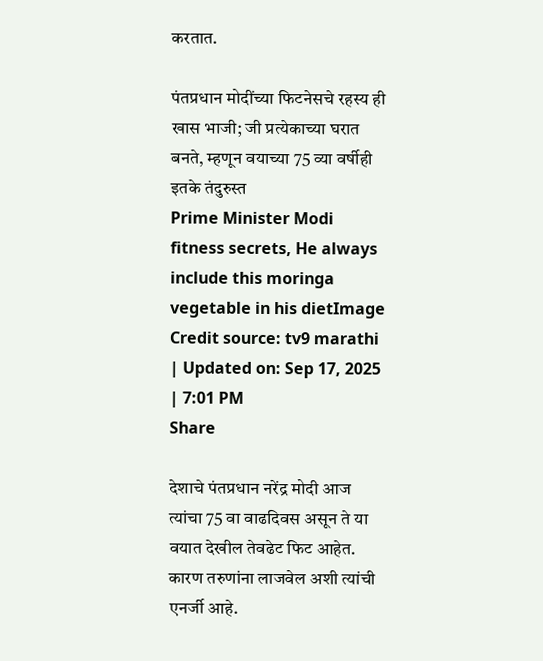करतात.

पंतप्रधान मोदींच्या फिटनेसचे रहस्य ही खास भाजी; जी प्रत्येकाच्या घरात बनते, म्हणून वयाच्या 75 व्या वर्षीही इतके तंदुरुस्त
Prime Minister Modi fitness secrets, He always include this moringa vegetable in his dietImage Credit source: tv9 marathi
| Updated on: Sep 17, 2025 | 7:01 PM
Share

देशाचे पंतप्रधान नरेंद्र मोदी आज त्यांचा 75 वा वाढदिवस असून ते या वयात देखील तेवढेट फिट आहेत. कारण तरुणांना लाजवेल अशी त्यांची एनर्जी आहे.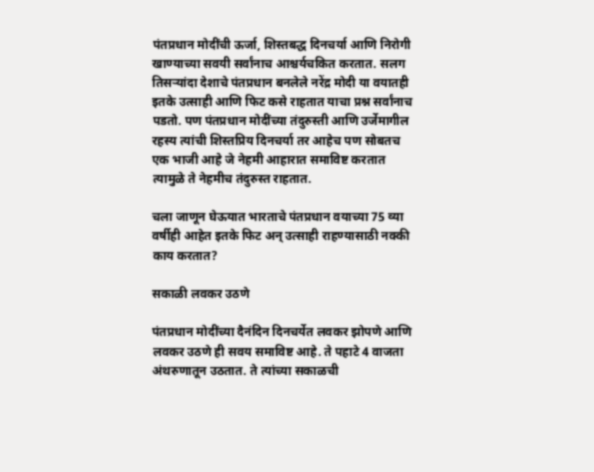पंतप्रधान मोदींची ऊर्जा, शिस्तबद्ध दिनचर्या आणि निरोगी खाण्याच्या सवयी सर्वांनाच आश्चर्यचकित करतात. सलग तिसऱ्यांदा देशाचे पंतप्रधान बनलेले नरेंद्र मोदी या वयातही इतके उत्साही आणि फिट कसे राहतात याचा प्रश्न सर्वांनाच पडतो. पण पंतप्रधान मोदींच्या तंदुरुस्ती आणि उर्जेमागील रहस्य त्यांची शिस्तप्रिय दिनचर्या तर आहेच पण सोबतच एक भाजी आहे जे नेहमी आहारात समाविष्ट करतात त्यामुळे ते नेहमीच तंदुरुस्त राहतात.

चला जाणून घेऊयात भारताचे पंतप्रधान वयाच्या 75 व्या वर्षीही आहेत इतके फिट अन् उत्साही राहण्यासाठी नक्की काय करतात?

सकाळी लवकर उठणे

पंतप्रधान मोदींच्या दैनंदिन दिनचर्येत लवकर झोपणे आणि लवकर उठणे ही सवय समाविष्ट आहे. ते पहाटे 4 वाजता अंथरुणातून उठतात. ते त्यांच्या सकाळची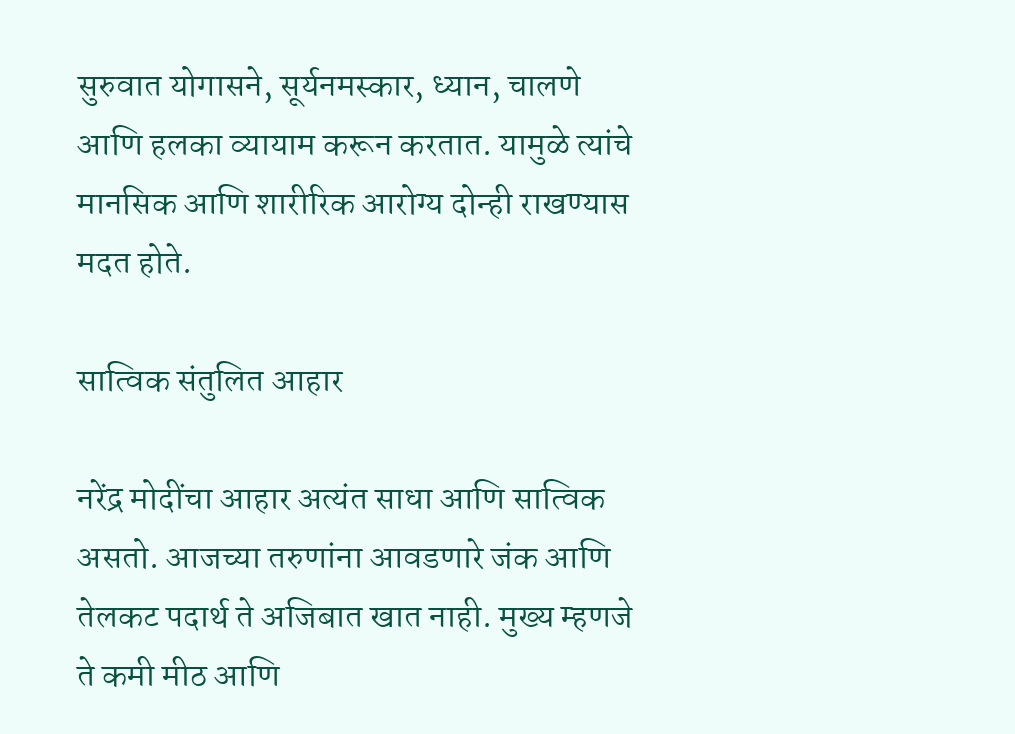सुरुवात योगासने, सूर्यनमस्कार, ध्यान, चालणे आणि हलका व्यायाम करून करतात. यामुळे त्यांचे मानसिक आणि शारीरिक आरोग्य दोन्ही राखण्यास मदत होते.

सात्विक संतुलित आहार

नरेंद्र मोदींचा आहार अत्यंत साधा आणि सात्विक असतो. आजच्या तरुणांना आवडणारे जंक आणि तेलकट पदार्थ ते अजिबात खात नाही. मुख्य म्हणजे ते कमी मीठ आणि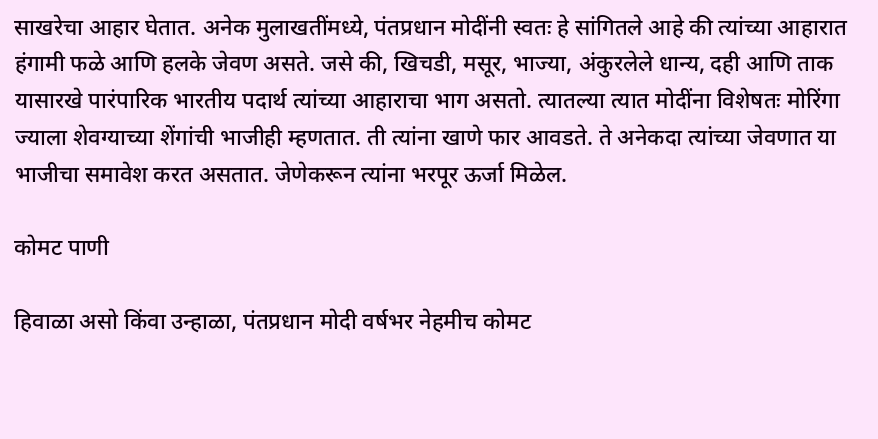साखरेचा आहार घेतात. अनेक मुलाखतींमध्ये, पंतप्रधान मोदींनी स्वतः हे सांगितले आहे की त्यांच्या आहारात हंगामी फळे आणि हलके जेवण असते. जसे की, खिचडी, मसूर, भाज्या, अंकुरलेले धान्य, दही आणि ताक यासारखे पारंपारिक भारतीय पदार्थ त्यांच्या आहाराचा भाग असतो. त्यातल्या त्यात मोदींना विशेषतः मोरिंगा ज्याला शेवग्याच्या शेंगांची भाजीही म्हणतात. ती त्यांना खाणे फार आवडते. ते अनेकदा त्यांच्या जेवणात या भाजीचा समावेश करत असतात. जेणेकरून त्यांना भरपूर ऊर्जा मिळेल.

कोमट पाणी

हिवाळा असो किंवा उन्हाळा, पंतप्रधान मोदी वर्षभर नेहमीच कोमट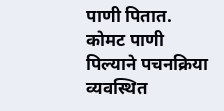पाणी पितात. कोमट पाणी पिल्याने पचनक्रिया व्यवस्थित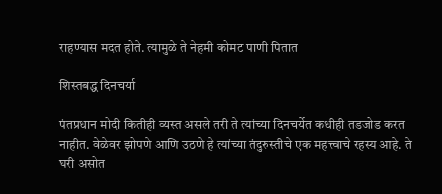राहण्यास मदत होते. त्यामुळे ते नेहमी कोमट पाणी पितात

शिस्तबद्ध दिनचर्या

पंतप्रधान मोदी कितीही व्यस्त असले तरी ते त्यांच्या दिनचर्येत कधीही तडजोड करत नाहीत. वेळेवर झोपणे आणि उठणे हे त्यांच्या तंदुरुस्तीचे एक महत्त्वाचे रहस्य आहे. ते घरी असोत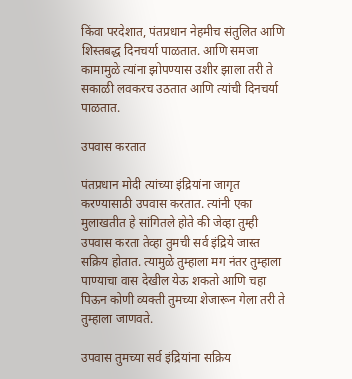किंवा परदेशात, पंतप्रधान नेहमीच संतुलित आणि शिस्तबद्ध दिनचर्या पाळतात. आणि समजा कामामुळे त्यांना झोपण्यास उशीर झाला तरी ते सकाळी लवकरच उठतात आणि त्यांची दिनचर्या पाळतात.

उपवास करतात

पंतप्रधान मोदी त्यांच्या इंद्रियांना जागृत करण्यासाठी उपवास करतात. त्यांनी एका मुलाखतीत हे सांगितले होते की जेव्हा तुम्ही उपवास करता तेव्हा तुमची सर्व इंद्रिये जास्त सक्रिय होतात. त्यामुळे तुम्हाला मग नंतर तुम्हाला पाण्याचा वास देखील येऊ शकतो आणि चहा पिऊन कोणी व्यक्ती तुमच्या शेजारून गेला तरी ते तुम्हाला जाणवते.

उपवास तुमच्या सर्व इंद्रियांना सक्रिय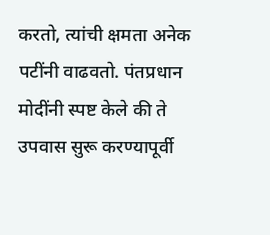करतो, त्यांची क्षमता अनेक पटींनी वाढवतो. पंतप्रधान मोदींनी स्पष्ट केले की ते उपवास सुरू करण्यापूर्वी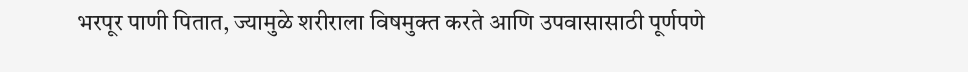भरपूर पाणी पितात, ज्यामुळे शरीराला विषमुक्त करते आणि उपवासासाठी पूर्णपणे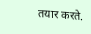तयार करते.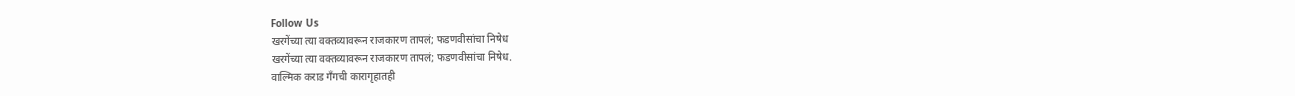Follow Us
खरगेंच्या त्या वक्तव्यावरून राजकारण तापलं; फडणवीसांचा निषेध
खरगेंच्या त्या वक्तव्यावरून राजकारण तापलं; फडणवीसांचा निषेध.
वाल्मिक कराड गँगची कारागृहातही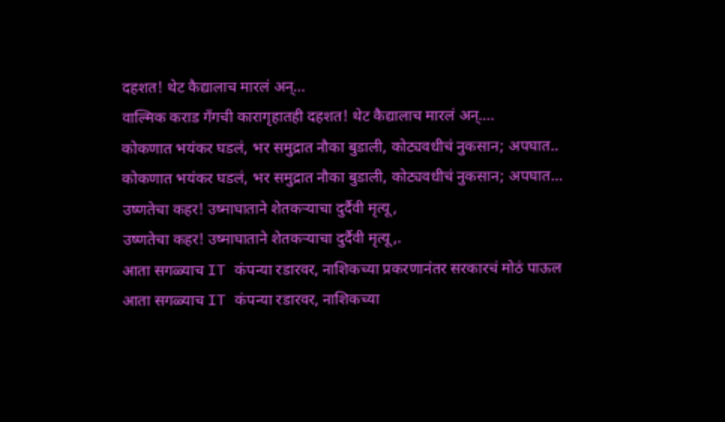दहशत! थेट कैद्यालाच मारलं अन्...
वाल्मिक कराड गँगची कारागृहातही दहशत! थेट कैद्यालाच मारलं अन्....
कोकणात भयंकर घडलं, भर समुद्रात नौका बुडाली, कोट्यवधीचं नुकसान; अपघात..
कोकणात भयंकर घडलं, भर समुद्रात नौका बुडाली, कोट्यवधीचं नुकसान; अपघात...
उष्णतेचा कहर! उष्माघाताने शेतकऱ्याचा दुर्दैवी मृत्यू,
उष्णतेचा कहर! उष्माघाताने शेतकऱ्याचा दुर्दैवी मृत्यू,.
आता सगळ्याच IT कंपन्या रडारवर, नाशिकच्या प्रकरणानंतर सरकारचं मोठं पाऊल
आता सगळ्याच IT कंपन्या रडारवर, नाशिकच्या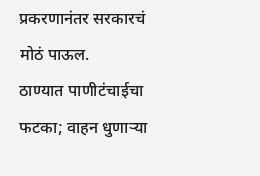प्रकरणानंतर सरकारचं मोठं पाऊल.
ठाण्यात पाणीटंचाईचा फटका; वाहन धुणाऱ्या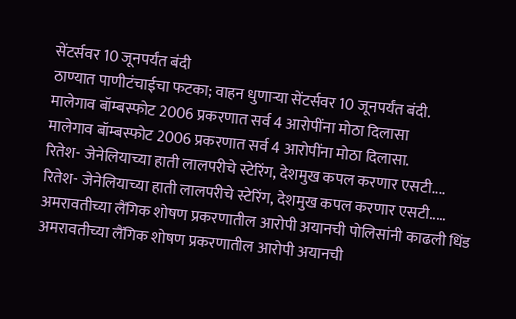सेंटर्सवर 10 जूनपर्यंत बंदी
ठाण्यात पाणीटंचाईचा फटका; वाहन धुणाऱ्या सेंटर्सवर 10 जूनपर्यंत बंदी.
मालेगाव बॉम्बस्फोट 2006 प्रकरणात सर्व 4 आरोपींना मोठा दिलासा
मालेगाव बॉम्बस्फोट 2006 प्रकरणात सर्व 4 आरोपींना मोठा दिलासा.
रितेश- जेनेलियाच्या हाती लालपरीचे स्टेरिंग, देशमुख कपल करणार एसटी....
रितेश- जेनेलियाच्या हाती लालपरीचे स्टेरिंग, देशमुख कपल करणार एसटी.....
अमरावतीच्या लैंगिक शोषण प्रकरणातील आरोपी अयानची पोलिसांनी काढली धिंड
अमरावतीच्या लैंगिक शोषण प्रकरणातील आरोपी अयानची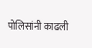पोलिसांनी काढली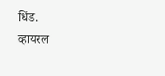धिंड.
व्हायरल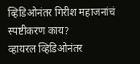व्हिडिओनंतर गिरीश महाजनांचं स्पष्टीकरण काय?
व्हायरल व्हिडिओनंतर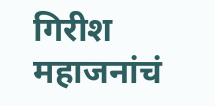गिरीश महाजनांचं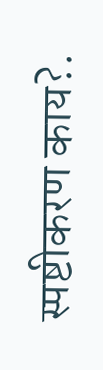स्पष्टीकरण काय?.